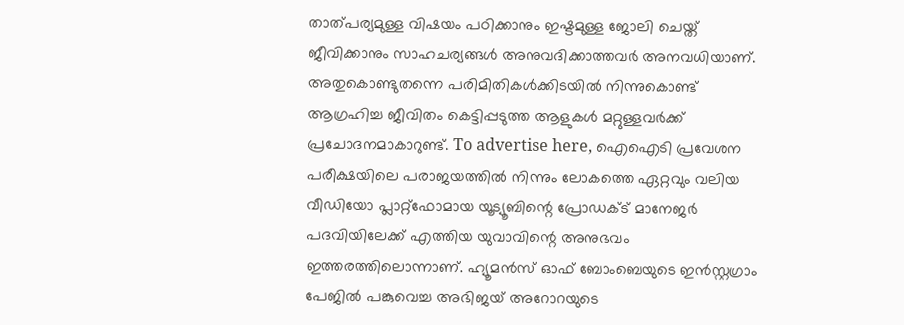താത്പര്യമുള്ള വിഷയം പഠിക്കാനും ഇഷ്ടമുള്ള ജോലി ചെയ്ത് ജീവിക്കാനും സാഹചര്യങ്ങൾ അനുവദിക്കാത്തവർ അനവധിയാണ്. അതുകൊണ്ടുതന്നെ പരിമിതികൾക്കിടയിൽ നിന്നുകൊണ്ട് ആഗ്രഹിച്ച ജീവിതം കെട്ടിപ്പടുത്ത ആളുകൾ മറ്റുള്ളവർക്ക് പ്രചോദനമാകാറുണ്ട്. To advertise here, ഐഐടി പ്രവേശന പരീക്ഷയിലെ പരാജയത്തിൽ നിന്നും ലോകത്തെ ഏറ്റവും വലിയ വീഡിയോ പ്ലാറ്റ്ഫോമായ യൂട്യൂബിന്റെ പ്രോഡക്ട് മാനേജർ പദവിയിലേക്ക് എത്തിയ യുവാവിന്റെ അനുഭവം ഇത്തരത്തിലൊന്നാണ്. ഹ്യൂമൻസ് ഓഫ് ബോംബെയുടെ ഇൻസ്റ്റഗ്രാം പേജിൽ പങ്കുവെച്ച അഭിജയ് അറോറയുടെ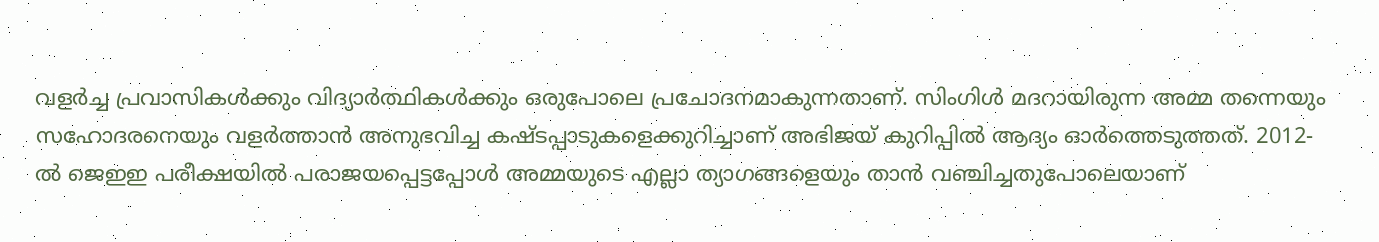വളർച്ച പ്രവാസികൾക്കും വിദ്യാർത്ഥികൾക്കും ഒരുപോലെ പ്രചോദനമാകുന്നതാണ്. സിംഗിൾ മദറായിരുന്ന അമ്മ തന്നെയും സഹോദരനെയും വളർത്താൻ അനുഭവിച്ച കഷ്ടപ്പാടുകളെക്കുറിച്ചാണ് അഭിജയ് കുറിപ്പിൽ ആദ്യം ഓർത്തെടുത്തത്. 2012-ൽ ജെഇഇ പരീക്ഷയിൽ പരാജയപ്പെട്ടപ്പോൾ അമ്മയുടെ എല്ലാ ത്യാഗങ്ങളെയും താൻ വഞ്ചിച്ചതുപോലെയാണ്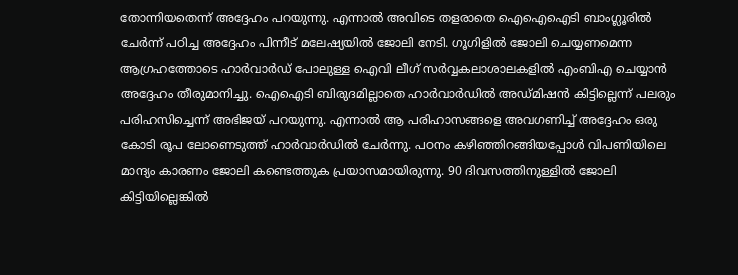തോന്നിയതെന്ന് അദ്ദേഹം പറയുന്നു. എന്നാൽ അവിടെ തളരാതെ ഐഐഐടി ബാംഗ്ലൂരിൽ ചേർന്ന് പഠിച്ച അദ്ദേഹം പിന്നീട് മലേഷ്യയിൽ ജോലി നേടി. ഗൂഗിളിൽ ജോലി ചെയ്യണമെന്ന ആഗ്രഹത്തോടെ ഹാർവാർഡ് പോലുള്ള ഐവി ലീഗ് സർവ്വകലാശാലകളിൽ എംബിഎ ചെയ്യാൻ അദ്ദേഹം തീരുമാനിച്ചു. ഐഐടി ബിരുദമില്ലാതെ ഹാർവാർഡിൽ അഡ്മിഷൻ കിട്ടില്ലെന്ന് പലരും പരിഹസിച്ചെന്ന് അഭിജയ് പറയുന്നു. എന്നാൽ ആ പരിഹാസങ്ങളെ അവഗണിച്ച് അദ്ദേഹം ഒരു കോടി രൂപ ലോണെടുത്ത് ഹാർവാർഡിൽ ചേർന്നു. പഠനം കഴിഞ്ഞിറങ്ങിയപ്പോൾ വിപണിയിലെ മാന്ദ്യം കാരണം ജോലി കണ്ടെത്തുക പ്രയാസമായിരുന്നു. 90 ദിവസത്തിനുള്ളിൽ ജോലി കിട്ടിയില്ലെങ്കിൽ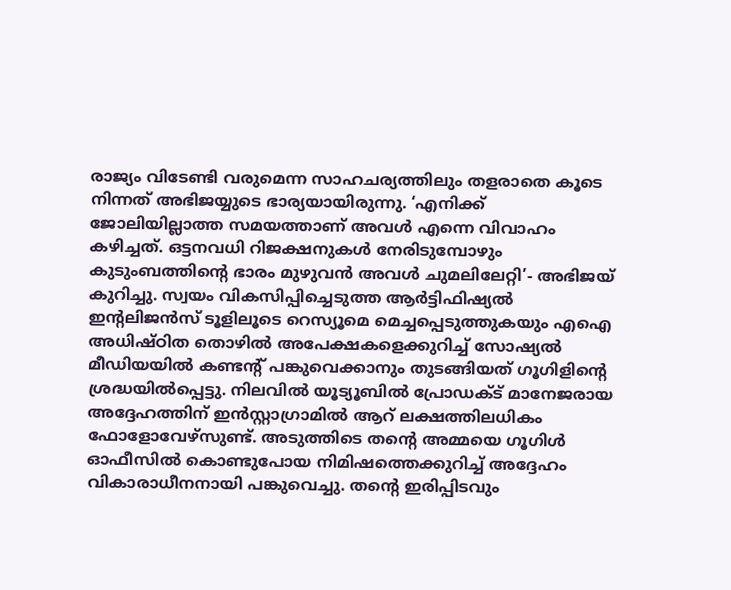രാജ്യം വിടേണ്ടി വരുമെന്ന സാഹചര്യത്തിലും തളരാതെ കൂടെ നിന്നത് അഭിജയ്യുടെ ഭാര്യയായിരുന്നു. ‘എനിക്ക് ജോലിയില്ലാത്ത സമയത്താണ് അവൾ എന്നെ വിവാഹം കഴിച്ചത്. ഒട്ടനവധി റിജക്ഷനുകൾ നേരിടുമ്പോഴും കുടുംബത്തിന്റെ ഭാരം മുഴുവൻ അവൾ ചുമലിലേറ്റി’- അഭിജയ് കുറിച്ചു. സ്വയം വികസിപ്പിച്ചെടുത്ത ആർട്ടിഫിഷ്യൽ ഇന്റലിജൻസ് ടൂളിലൂടെ റെസ്യൂമെ മെച്ചപ്പെടുത്തുകയും എഐ അധിഷ്ഠിത തൊഴിൽ അപേക്ഷകളെക്കുറിച്ച് സോഷ്യൽ മീഡിയയിൽ കണ്ടന്റ് പങ്കുവെക്കാനും തുടങ്ങിയത് ഗൂഗിളിന്റെ ശ്രദ്ധയിൽപ്പെട്ടു. നിലവിൽ യൂട്യൂബിൽ പ്രോഡക്ട് മാനേജരായ അദ്ദേഹത്തിന് ഇൻസ്റ്റാഗ്രാമിൽ ആറ് ലക്ഷത്തിലധികം ഫോളോവേഴ്സുണ്ട്. അടുത്തിടെ തന്റെ അമ്മയെ ഗൂഗിൾ ഓഫീസിൽ കൊണ്ടുപോയ നിമിഷത്തെക്കുറിച്ച് അദ്ദേഹം വികാരാധീനനായി പങ്കുവെച്ചു. തന്റെ ഇരിപ്പിടവും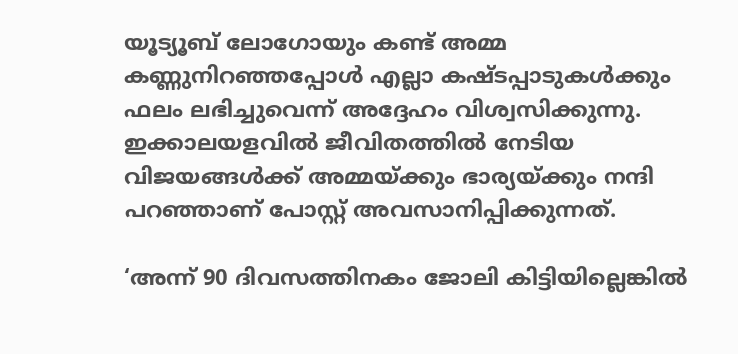യൂട്യൂബ് ലോഗോയും കണ്ട് അമ്മ കണ്ണുനിറഞ്ഞപ്പോൾ എല്ലാ കഷ്ടപ്പാടുകൾക്കും ഫലം ലഭിച്ചുവെന്ന് അദ്ദേഹം വിശ്വസിക്കുന്നു. ഇക്കാലയളവിൽ ജീവിതത്തിൽ നേടിയ വിജയങ്ങൾക്ക് അമ്മയ്ക്കും ഭാര്യയ്ക്കും നന്ദി പറഞ്ഞാണ് പോസ്റ്റ് അവസാനിപ്പിക്കുന്നത്.

‘അന്ന് 90 ദിവസത്തിനകം ജോലി കിട്ടിയില്ലെങ്കിൽ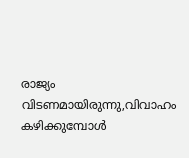രാജ്യം വിടണമായിരുന്നു,വിവാഹം കഴിക്കുമ്പോൾ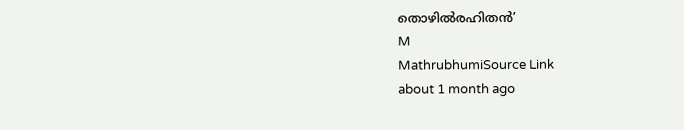തൊഴിൽരഹിതൻ’
M
MathrubhumiSource Link
about 1 month ago